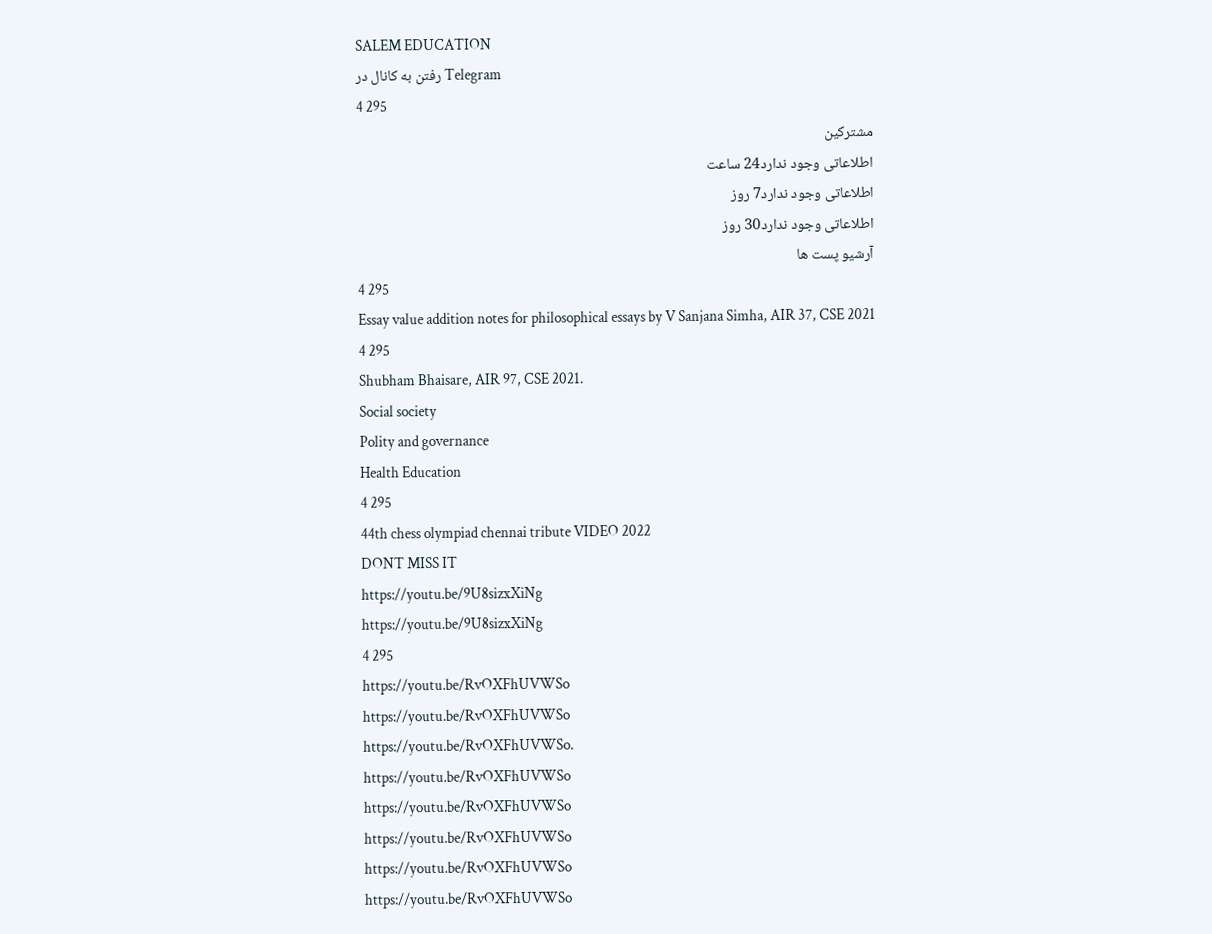SALEM EDUCATION
رفتن به کانال در Telegram
4 295
مشترکین
اطلاعاتی وجود ندارد24 ساعت
اطلاعاتی وجود ندارد7 روز
اطلاعاتی وجود ندارد30 روز
آرشیو پست ها
4 295
Essay value addition notes for philosophical essays by V Sanjana Simha, AIR 37, CSE 2021
4 295
Shubham Bhaisare, AIR 97, CSE 2021.
Social society
Polity and governance
Health Education
4 295
44th chess olympiad chennai tribute VIDEO 2022
DONT MISS IT
https://youtu.be/9U8sizxXiNg
https://youtu.be/9U8sizxXiNg
4 295
https://youtu.be/RvOXFhUVWSo
https://youtu.be/RvOXFhUVWSo
https://youtu.be/RvOXFhUVWSo.
https://youtu.be/RvOXFhUVWSo
https://youtu.be/RvOXFhUVWSo
https://youtu.be/RvOXFhUVWSo
https://youtu.be/RvOXFhUVWSo
https://youtu.be/RvOXFhUVWSo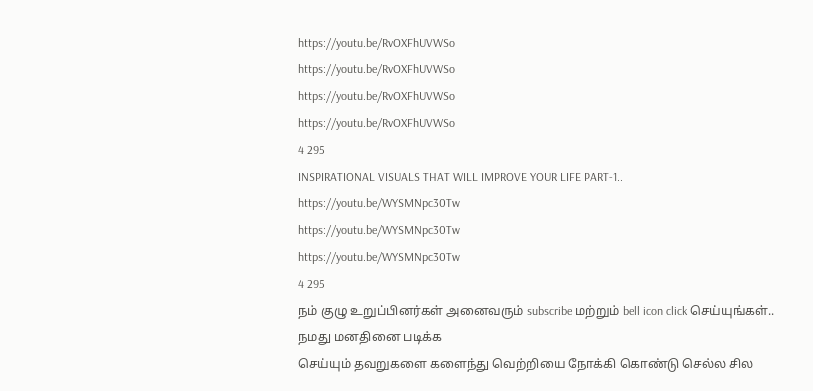https://youtu.be/RvOXFhUVWSo
https://youtu.be/RvOXFhUVWSo
https://youtu.be/RvOXFhUVWSo
https://youtu.be/RvOXFhUVWSo
4 295
INSPIRATIONAL VISUALS THAT WILL IMPROVE YOUR LIFE PART-1..
https://youtu.be/WYSMNpc30Tw
https://youtu.be/WYSMNpc30Tw
https://youtu.be/WYSMNpc30Tw
4 295
நம் குழு உறுப்பினர்கள் அனைவரும் subscribe மற்றும் bell icon click செய்யுங்கள்..
நமது மனதினை படிக்க
செய்யும் தவறுகளை களைந்து வெற்றியை நோக்கி கொண்டு செல்ல சில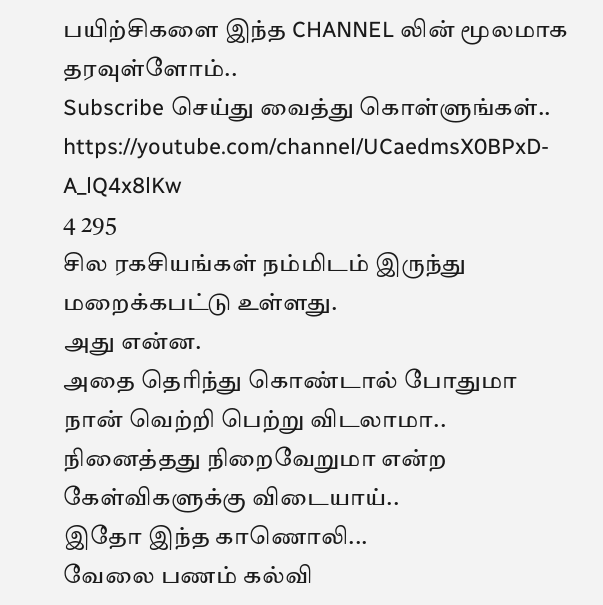பயிற்சிகளை இந்த CHANNEL லின் மூலமாக தரவுள்ளோம்..
Subscribe செய்து வைத்து கொள்ளுங்கள்..
https://youtube.com/channel/UCaedmsX0BPxD-A_lQ4x8lKw
4 295
சில ரகசியங்கள் நம்மிடம் இருந்து மறைக்கபட்டு உள்ளது.
அது என்ன.
அதை தெரிந்து கொண்டால் போதுமா நான் வெற்றி பெற்று விடலாமா..
நினைத்தது நிறைவேறுமா என்ற கேள்விகளுக்கு விடையாய்..
இதோ இந்த காணொலி...
வேலை பணம் கல்வி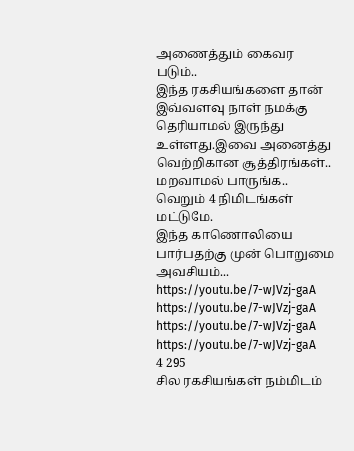அணைத்தும் கைவர படும்..
இந்த ரகசியங்களை தான் இவ்வளவு நாள் நமக்கு தெரியாமல் இருந்து உள்ளது.இவை அனைத்து வெற்றிகான சூத்திரங்கள்..
மறவாமல் பாருங்க..
வெறும் 4 நிமிடங்கள் மட்டுமே.
இந்த காணொலியை பார்பதற்கு முன் பொறுமை அவசியம்...
https://youtu.be/7-wJVzj-gaA
https://youtu.be/7-wJVzj-gaA
https://youtu.be/7-wJVzj-gaA
https://youtu.be/7-wJVzj-gaA
4 295
சில ரகசியங்கள் நம்மிடம்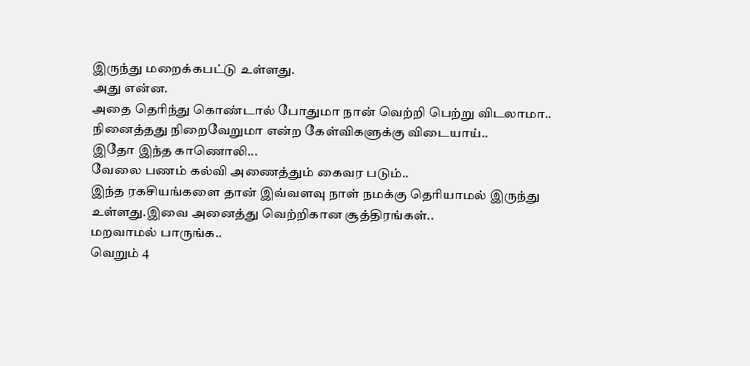இருந்து மறைக்கபட்டு உள்ளது.
அது என்ன.
அதை தெரிந்து கொண்டால் போதுமா நான் வெற்றி பெற்று விடலாமா..
நினைத்தது நிறைவேறுமா என்ற கேள்விகளுக்கு விடையாய்..
இதோ இந்த காணொலி...
வேலை பணம் கல்வி அணைத்தும் கைவர படும்..
இந்த ரகசியங்களை தான் இவ்வளவு நாள் நமக்கு தெரியாமல் இருந்து உள்ளது.இவை அனைத்து வெற்றிகான சூத்திரங்கள்..
மறவாமல் பாருங்க..
வெறும் 4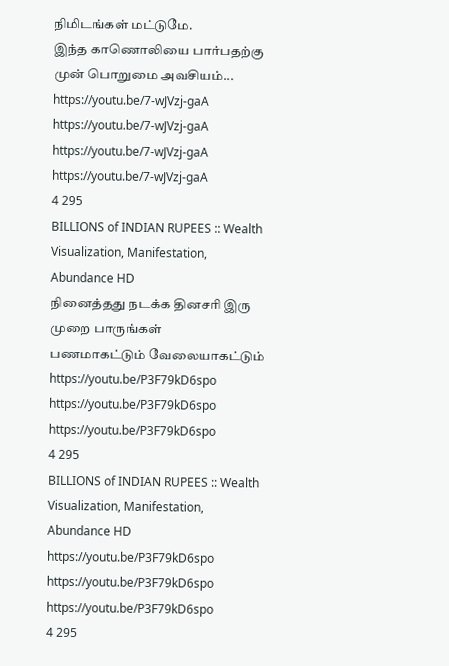நிமிடங்கள் மட்டுமே.
இந்த காணொலியை பார்பதற்கு முன் பொறுமை அவசியம்...
https://youtu.be/7-wJVzj-gaA
https://youtu.be/7-wJVzj-gaA
https://youtu.be/7-wJVzj-gaA
https://youtu.be/7-wJVzj-gaA
4 295
BILLIONS of INDIAN RUPEES :: Wealth Visualization, Manifestation, Abundance HD
நினைத்தது நடக்க தினசரி இரு முறை பாருங்கள்
பணமாகட்டும் வேலையாகட்டும்
https://youtu.be/P3F79kD6spo
https://youtu.be/P3F79kD6spo
https://youtu.be/P3F79kD6spo
4 295
BILLIONS of INDIAN RUPEES :: Wealth Visualization, Manifestation, Abundance HD
https://youtu.be/P3F79kD6spo
https://youtu.be/P3F79kD6spo
https://youtu.be/P3F79kD6spo
4 295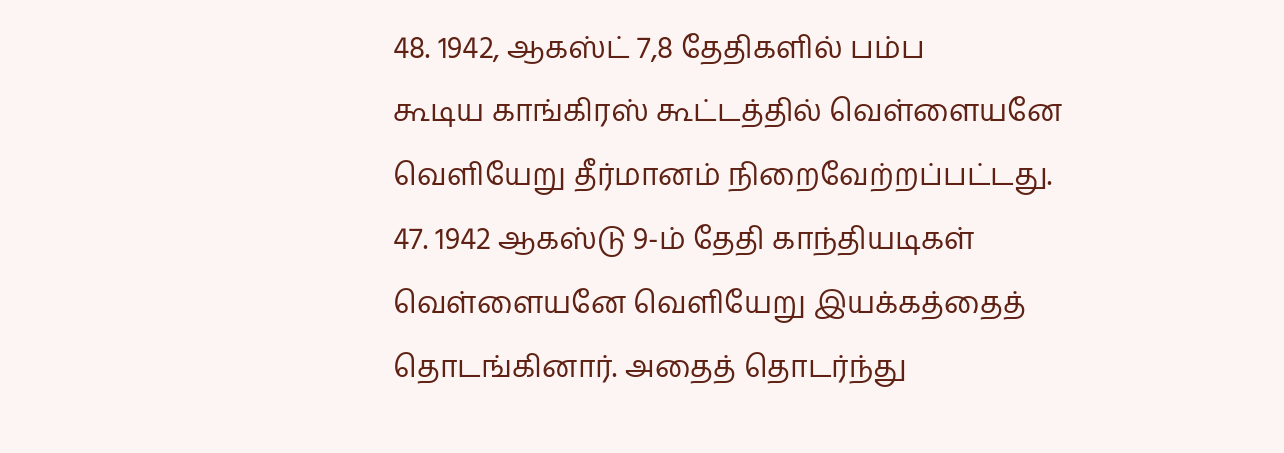48. 1942, ஆகஸ்ட் 7,8 தேதிகளில் பம்ப
கூடிய காங்கிரஸ் கூட்டத்தில் வெள்ளையனே வெளியேறு தீர்மானம் நிறைவேற்றப்பட்டது.
47. 1942 ஆகஸ்டு 9-ம் தேதி காந்தியடிகள் வெள்ளையனே வெளியேறு இயக்கத்தைத் தொடங்கினார். அதைத் தொடர்ந்து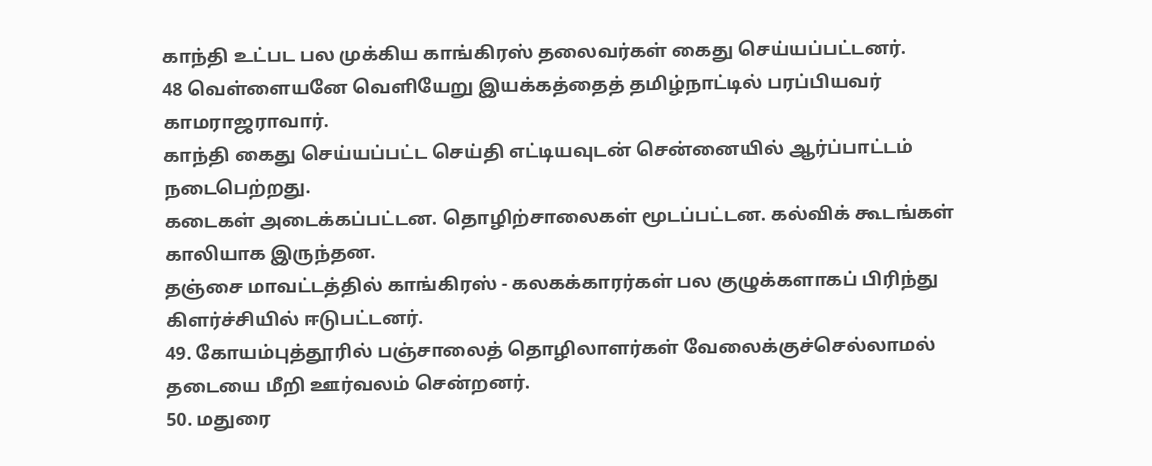காந்தி உட்பட பல முக்கிய காங்கிரஸ் தலைவர்கள் கைது செய்யப்பட்டனர்.
48 வெள்ளையனே வெளியேறு இயக்கத்தைத் தமிழ்நாட்டில் பரப்பியவர் காமராஜராவார்.
காந்தி கைது செய்யப்பட்ட செய்தி எட்டியவுடன் சென்னையில் ஆர்ப்பாட்டம் நடைபெற்றது.
கடைகள் அடைக்கப்பட்டன. தொழிற்சாலைகள் மூடப்பட்டன. கல்விக் கூடங்கள் காலியாக இருந்தன.
தஞ்சை மாவட்டத்தில் காங்கிரஸ் - கலகக்காரர்கள் பல குழுக்களாகப் பிரிந்து கிளர்ச்சியில் ஈடுபட்டனர்.
49. கோயம்புத்தூரில் பஞ்சாலைத் தொழிலாளர்கள் வேலைக்குச்செல்லாமல் தடையை மீறி ஊர்வலம் சென்றனர்.
50. மதுரை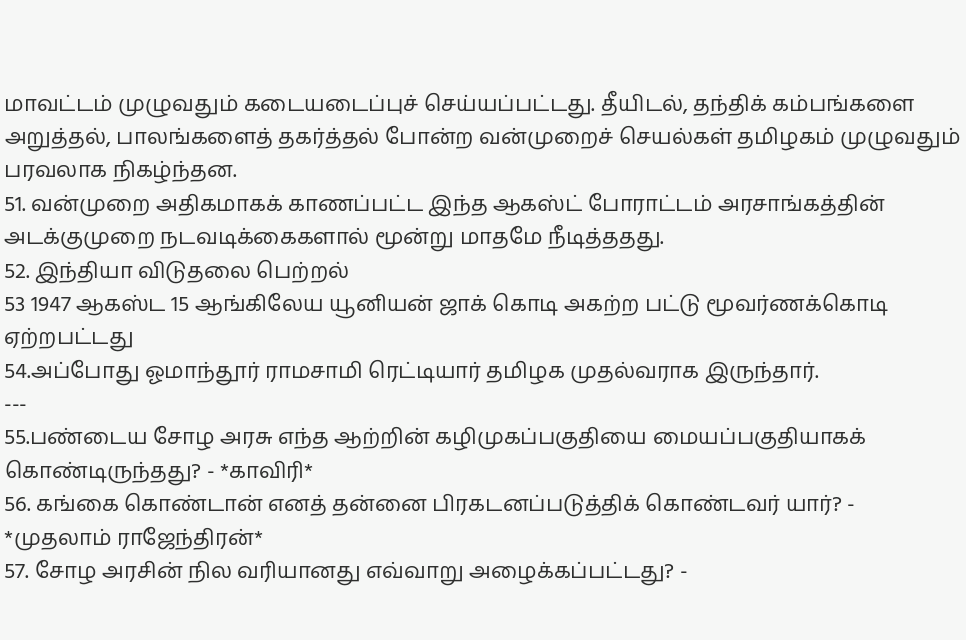மாவட்டம் முழுவதும் கடையடைப்புச் செய்யப்பட்டது. தீயிடல், தந்திக் கம்பங்களை அறுத்தல், பாலங்களைத் தகர்த்தல் போன்ற வன்முறைச் செயல்கள் தமிழகம் முழுவதும் பரவலாக நிகழ்ந்தன.
51. வன்முறை அதிகமாகக் காணப்பட்ட இந்த ஆகஸ்ட் போராட்டம் அரசாங்கத்தின் அடக்குமுறை நடவடிக்கைகளால் மூன்று மாதமே நீடித்ததது.
52. இந்தியா விடுதலை பெற்றல்
53 1947 ஆகஸ்ட 15 ஆங்கிலேய யூனியன் ஜாக் கொடி அகற்ற பட்டு மூவர்ணக்கொடி ஏற்றபட்டது
54.அப்போது ஓமாந்தூர் ராமசாமி ரெட்டியார் தமிழக முதல்வராக இருந்தார்.
---
55.பண்டைய சோழ அரசு எந்த ஆற்றின் கழிமுகப்பகுதியை மையப்பகுதியாகக் கொண்டிருந்தது? - *காவிரி*
56. கங்கை கொண்டான் எனத் தன்னை பிரகடனப்படுத்திக் கொண்டவர் யார்? - *முதலாம் ராஜேந்திரன்*
57. சோழ அரசின் நில வரியானது எவ்வாறு அழைக்கப்பட்டது? -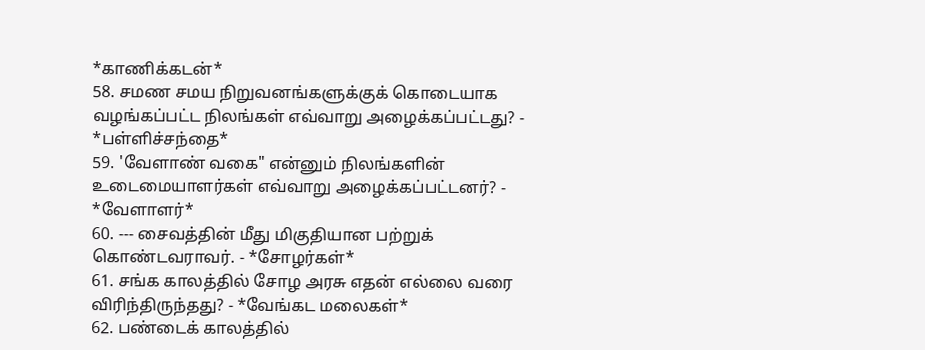*காணிக்கடன்*
58. சமண சமய நிறுவனங்களுக்குக் கொடையாக வழங்கப்பட்ட நிலங்கள் எவ்வாறு அழைக்கப்பட்டது? - *பள்ளிச்சந்தை*
59. 'வேளாண் வகை" என்னும் நிலங்களின் உடைமையாளர்கள் எவ்வாறு அழைக்கப்பட்டனர்? - *வேளாளர்*
60. --- சைவத்தின் மீது மிகுதியான பற்றுக் கொண்டவராவர். - *சோழர்கள்*
61. சங்க காலத்தில் சோழ அரசு எதன் எல்லை வரை விரிந்திருந்தது? - *வேங்கட மலைகள்*
62. பண்டைக் காலத்தில்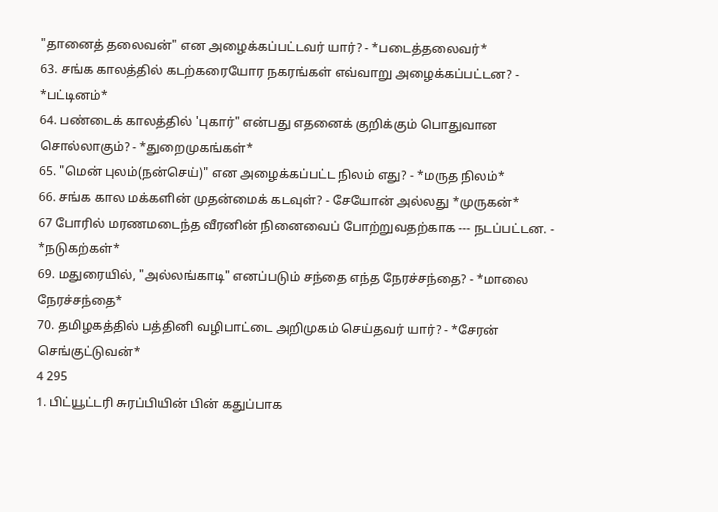"தானைத் தலைவன்" என அழைக்கப்பட்டவர் யார்? - *படைத்தலைவர்*
63. சங்க காலத்தில் கடற்கரையோர நகரங்கள் எவ்வாறு அழைக்கப்பட்டன? - *பட்டினம்*
64. பண்டைக் காலத்தில் 'புகார்" என்பது எதனைக் குறிக்கும் பொதுவான சொல்லாகும்? - *துறைமுகங்கள்*
65. "மென் புலம்(நன்செய்)" என அழைக்கப்பட்ட நிலம் எது? - *மருத நிலம்*
66. சங்க கால மக்களின் முதன்மைக் கடவுள்? - சேயோன் அல்லது *முருகன்*
67 போரில் மரணமடைந்த வீரனின் நினைவைப் போற்றுவதற்காக --- நடப்பட்டன. - *நடுகற்கள்*
69. மதுரையில், "அல்லங்காடி" எனப்படும் சந்தை எந்த நேரச்சந்தை? - *மாலை நேரச்சந்தை*
70. தமிழகத்தில் பத்தினி வழிபாட்டை அறிமுகம் செய்தவர் யார்? - *சேரன் செங்குட்டுவன்*
4 295
1. பிட்யூட்டரி சுரப்பியின் பின் கதுப்பாக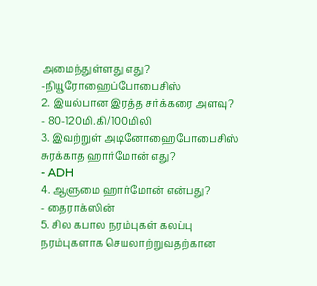அமைந்துள்ளது எது?
-நியூரோஹைப்போபைசிஸ்
2. இயல்பான இரத்த சர்க்கரை அளவு?
- 80-120மி.கி/100மிலி
3. இவற்றுள் அடினோஹைபோபைசிஸ் சுரக்காத ஹார்மோன் எது?
- ADH
4. ஆளுமை ஹார்மோன் என்பது?
- தைராக்ஸின்
5. சில கபால நரம்புகள் கலப்பு நரம்புகளாக செயலாற்றுவதற்கான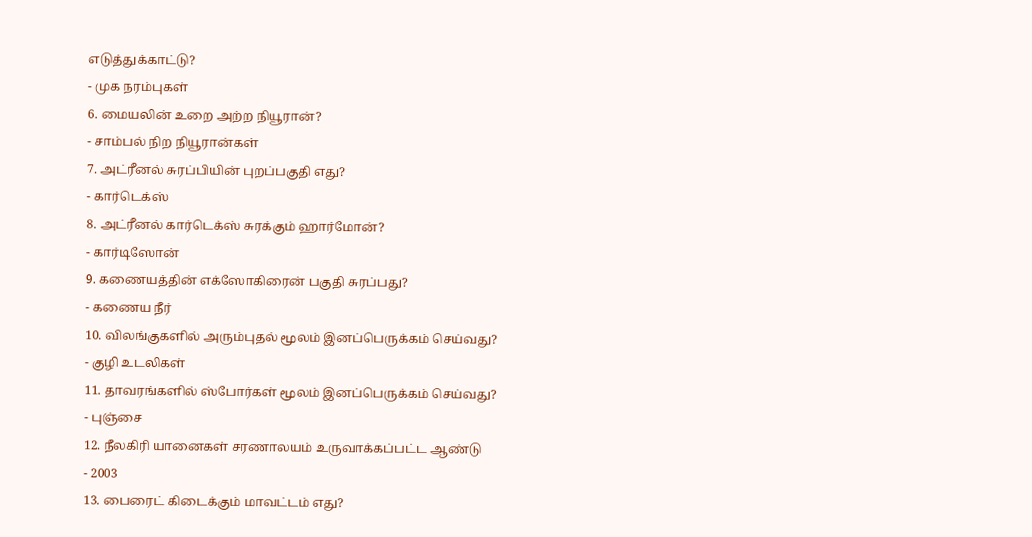எடுத்துக்காட்டு?
- முக நரம்புகள்
6. மையலின் உறை அற்ற நியூரான்?
- சாம்பல் நிற நியூரான்கள்
7. அட்ரீனல் சுரப்பியின் புறப்பகுதி எது?
- கார்டெக்ஸ்
8. அட்ரீனல் கார்டெக்ஸ் சுரக்கும் ஹார்மோன்?
- கார்டிஸோன்
9. கணையத்தின் எக்ஸோகிரைன் பகுதி சுரப்பது?
- கணைய நீர்
10. விலங்குகளில் அரும்புதல் மூலம் இனப்பெருக்கம் செய்வது?
- குழி உடலிகள்
11. தாவரங்களில் ஸ்போர்கள் மூலம் இனப்பெருக்கம் செய்வது?
- புஞ்சை
12. நீலகிரி யானைகள் சரணாலயம் உருவாக்கப்பட்ட ஆண்டு
- 2003
13. பைரைட் கிடைக்கும் மாவட்டம் எது?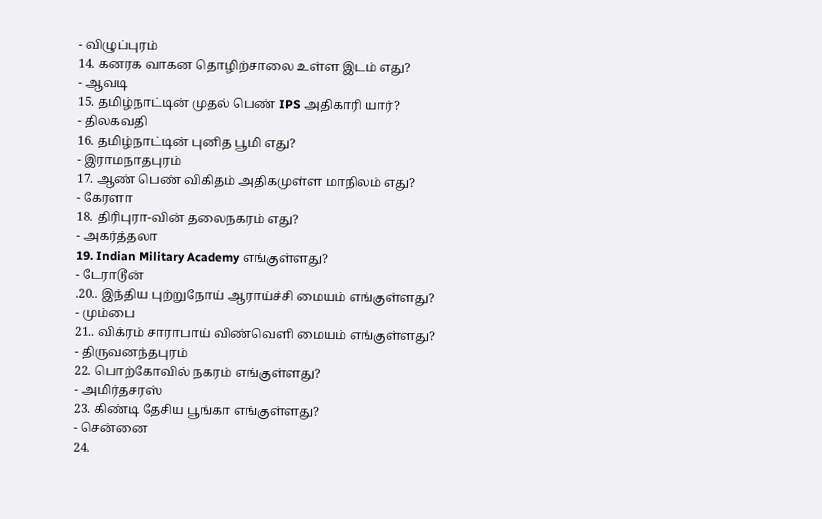- விழுப்புரம்
14. கனரக வாகன தொழிற்சாலை உள்ள இடம் எது?
- ஆவடி
15. தமிழ்நாட்டின் முதல் பெண் IPS அதிகாரி யார்?
- திலகவதி
16. தமிழ்நாட்டின் புனித பூமி எது?
- இராமநாதபுரம்
17. ஆண் பெண் விகிதம் அதிகமுள்ள மாநிலம் எது?
- கேரளா
18. திரிபுரா-வின் தலைநகரம் எது?
- அகர்த்தலா
19. Indian Military Academy எங்குள்ளது?
- டேராடூன்
.20.. இந்திய புற்றுநோய் ஆராய்ச்சி மையம் எங்குள்ளது?
- மும்பை
21.. விக்ரம் சாராபாய் விண்வெளி மையம் எங்குள்ளது?
- திருவனந்தபுரம்
22. பொற்கோவில் நகரம் எங்குள்ளது?
- அமிர்தசரஸ்
23. கிண்டி தேசிய பூங்கா எங்குள்ளது?
- சென்னை
24.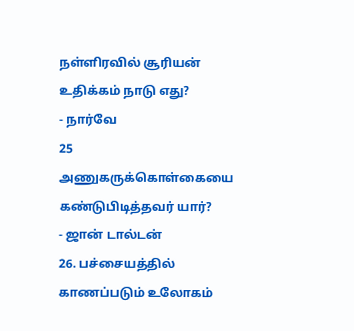நள்ளிரவில் சூரியன் உதிக்கம் நாடு எது?
- நார்வே
25 அணுகருக்கொள்கையை கண்டுபிடித்தவர் யார்?
- ஜான் டால்டன்
26. பச்சையத்தில் காணப்படும் உலோகம்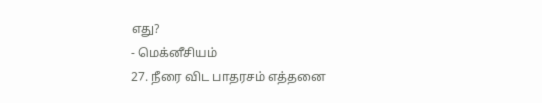எது?
- மெக்னீசியம்
27. நீரை விட பாதரசம் எத்தனை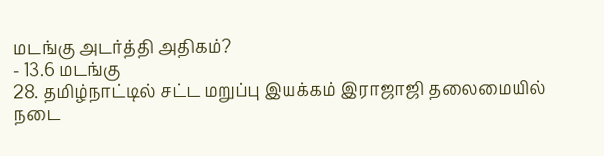மடங்கு அடர்த்தி அதிகம்?
- 13.6 மடங்கு
28. தமிழ்நாட்டில் சட்ட மறுப்பு இயக்கம் இராஜாஜி தலைமையில் நடை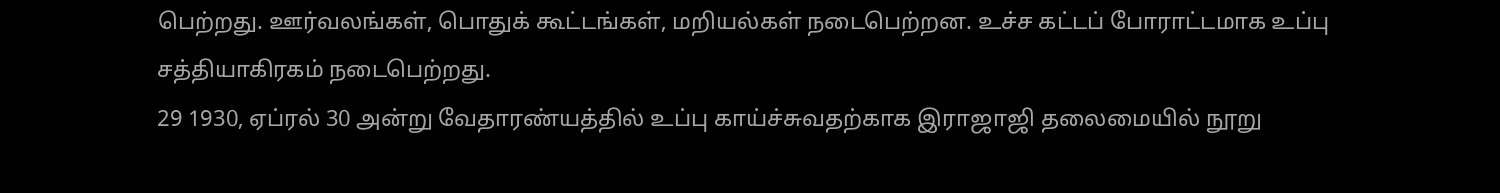பெற்றது. ஊர்வலங்கள், பொதுக் கூட்டங்கள், மறியல்கள் நடைபெற்றன. உச்ச கட்டப் போராட்டமாக உப்பு சத்தியாகிரகம் நடைபெற்றது.
29 1930, ஏப்ரல் 30 அன்று வேதாரண்யத்தில் உப்பு காய்ச்சுவதற்காக இராஜாஜி தலைமையில் நூறு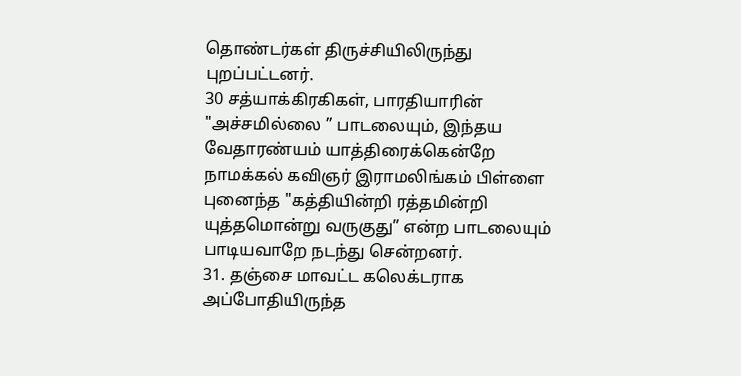தொண்டர்கள் திருச்சியிலிருந்து புறப்பட்டனர்.
30 சத்யாக்கிரகிகள், பாரதியாரின் "அச்சமில்லை ” பாடலையும், இந்தய வேதாரண்யம் யாத்திரைக்கென்றே நாமக்கல் கவிஞர் இராமலிங்கம் பிள்ளை புனைந்த "கத்தியின்றி ரத்தமின்றி யுத்தமொன்று வருகுது” என்ற பாடலையும் பாடியவாறே நடந்து சென்றனர்.
31. தஞ்சை மாவட்ட கலெக்டராக அப்போதியிருந்த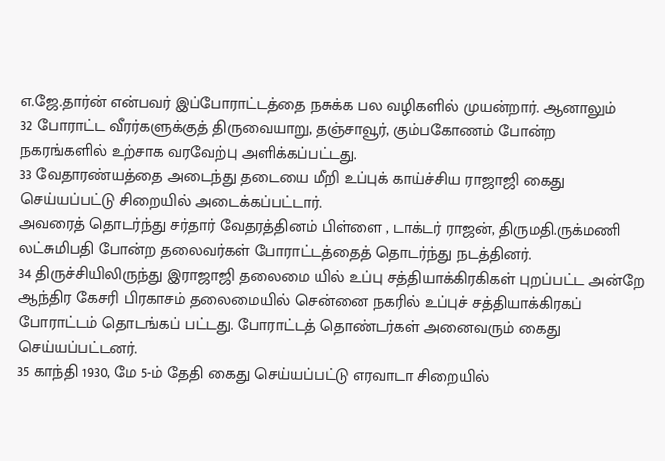எ.ஜே.தார்ன் என்பவர் இப்போராட்டத்தை நசுக்க பல வழிகளில் முயன்றார். ஆனாலும்
32 போராட்ட வீரர்களுக்குத் திருவையாறு, தஞ்சாவூர், கும்பகோணம் போன்ற நகரங்களில் உற்சாக வரவேற்பு அளிக்கப்பட்டது.
33 வேதாரண்யத்தை அடைந்து தடையை மீறி உப்புக் காய்ச்சிய ராஜாஜி கைது செய்யப்பட்டு சிறையில் அடைக்கப்பட்டார்.
அவரைத் தொடர்ந்து சர்தார் வேதரத்தினம் பிள்ளை , டாக்டர் ராஜன், திருமதி.ருக்மணி லட்சுமிபதி போன்ற தலைவர்கள் போராட்டத்தைத் தொடர்ந்து நடத்தினர்.
34 திருச்சியிலிருந்து இராஜாஜி தலைமை யில் உப்பு சத்தியாக்கிரகிகள் புறப்பட்ட அன்றே ஆந்திர கேசரி பிரகாசம் தலைமையில் சென்னை நகரில் உப்புச் சத்தியாக்கிரகப் போராட்டம் தொடங்கப் பட்டது. போராட்டத் தொண்டர்கள் அனைவரும் கைது செய்யப்பட்டனர்.
35 காந்தி 1930, மே 5-ம் தேதி கைது செய்யப்பட்டு எரவாடா சிறையில்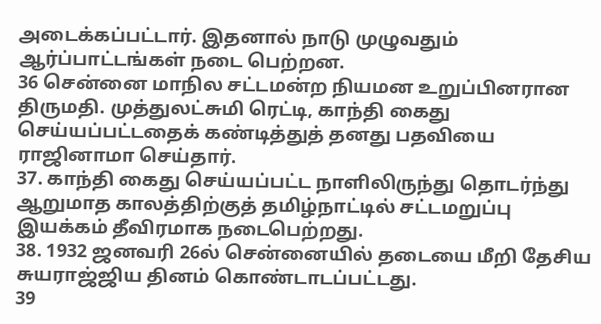அடைக்கப்பட்டார். இதனால் நாடு முழுவதும் ஆர்ப்பாட்டங்கள் நடை பெற்றன.
36 சென்னை மாநில சட்டமன்ற நியமன உறுப்பினரான திருமதி. முத்துலட்சுமி ரெட்டி, காந்தி கைது செய்யப்பட்டதைக் கண்டித்துத் தனது பதவியை ராஜினாமா செய்தார்.
37. காந்தி கைது செய்யப்பட்ட நாளிலிருந்து தொடர்ந்து ஆறுமாத காலத்திற்குத் தமிழ்நாட்டில் சட்டமறுப்பு இயக்கம் தீவிரமாக நடைபெற்றது.
38. 1932 ஜனவரி 26ல் சென்னையில் தடையை மீறி தேசிய சுயராஜ்ஜிய தினம் கொண்டாடப்பட்டது.
39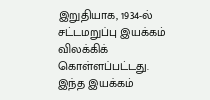இறுதியாக, 1934-ல் சட்டமறுப்பு இயக்கம் விலக்கிக் கொள்ளப்பட்டது. இந்த இயக்கம்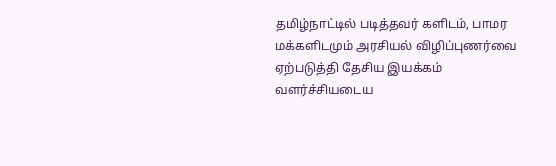தமிழ்நாட்டில் படித்தவர் களிடம், பாமர மக்களிடமும் அரசியல் விழிப்புணர்வை ஏற்படுத்தி தேசிய இயக்கம் வளர்ச்சியடைய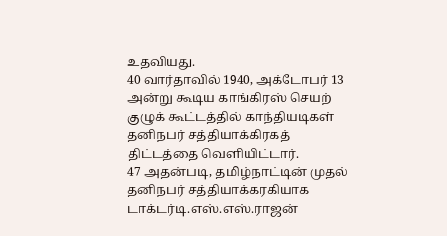உதவியது.
40 வார்தாவில் 1940, அக்டோபர் 13 அன்று கூடிய காங்கிரஸ் செயற் குழுக் கூட்டத்தில் காந்தியடிகள் தனிநபர் சத்தியாக்கிரகத் திட்டத்தை வெளியிட்டார்.
47 அதன்படி, தமிழ்நாட்டின் முதல் தனிநபர் சத்தியாக்கரகியாக டாக்டர்டி.எஸ்.எஸ்.ராஜன்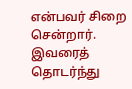என்பவர் சிறை சென்றார். இவரைத் தொடர்ந்து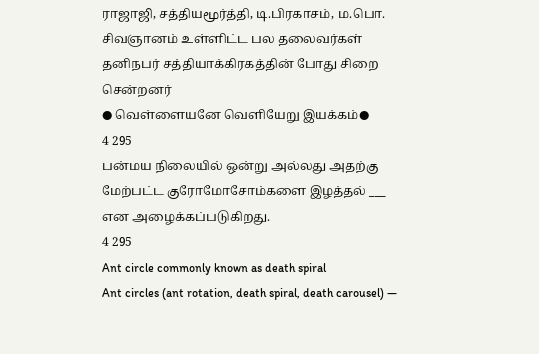ராஜாஜி, சத்தியமூர்த்தி, டி.பிரகாசம், ம.பொ. சிவஞானம் உள்ளிட்ட பல தலைவர்கள் தனிநபர் சத்தியாக்கிரகத்தின் போது சிறை சென்றனர்
● வெள்ளையனே வெளியேறு இயக்கம்●
4 295
பன்மய நிலையில் ஒன்று அல்லது அதற்கு மேற்பட்ட குரோமோசோம்களை இழத்தல் ___ என அழைக்கப்படுகிறது.
4 295
Ant circle commonly known as death spiral
Ant circles (ant rotation, death spiral, death carousel) —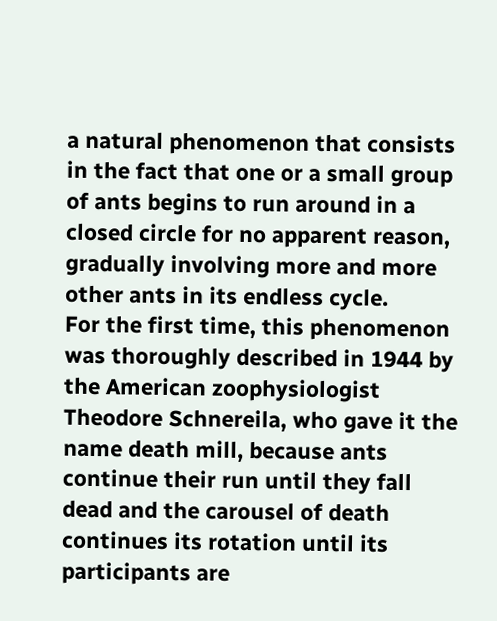a natural phenomenon that consists in the fact that one or a small group of ants begins to run around in a closed circle for no apparent reason, gradually involving more and more other ants in its endless cycle.
For the first time, this phenomenon was thoroughly described in 1944 by the American zoophysiologist Theodore Schnereila, who gave it the name death mill, because ants continue their run until they fall dead and the carousel of death continues its rotation until its participants are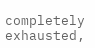completely exhausted,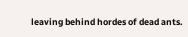leaving behind hordes of dead ants.